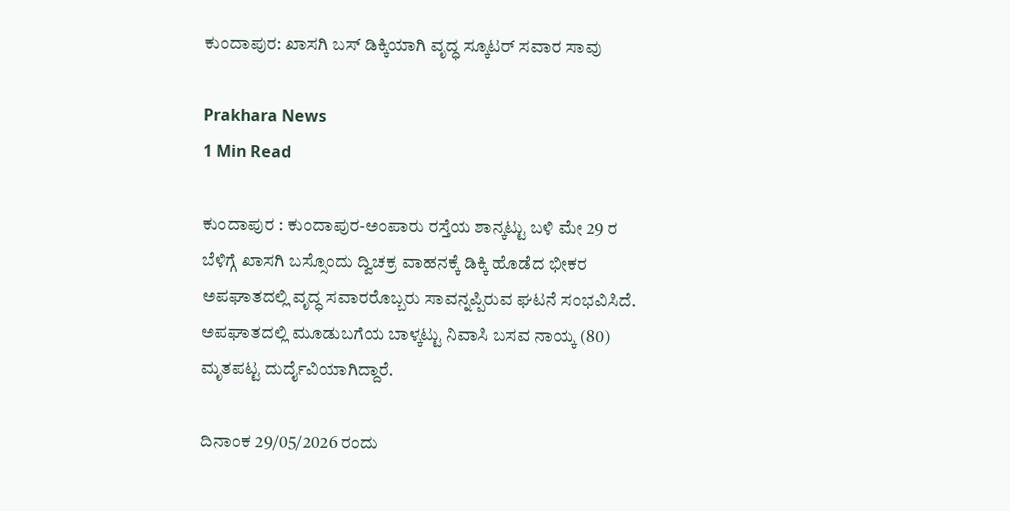ಕುಂದಾಪುರ: ಖಾಸಗಿ ಬಸ್ ಡಿಕ್ಕಿಯಾಗಿ ವೃದ್ಧ ಸ್ಕೂಟರ್ ಸವಾರ ಸಾವು

Prakhara News
1 Min Read

ಕುಂದಾಪುರ : ಕುಂದಾಪುರ-ಅಂಪಾರು ರಸ್ತೆಯ ಶಾನ್ಕಟ್ಟು ಬಳಿ ಮೇ 29 ರ ಬೆಳಿಗ್ಗೆ ಖಾಸಗಿ ಬಸ್ಸೊಂದು ದ್ವಿಚಕ್ರ ವಾಹನಕ್ಕೆ ಡಿಕ್ಕಿ ಹೊಡೆದ ಭೀಕರ ಅಪಘಾತದಲ್ಲಿ ವೃದ್ಧ ಸವಾರರೊಬ್ಬರು ಸಾವನ್ನಪ್ಪಿರುವ ಘಟನೆ ಸಂಭವಿಸಿದೆ. ಅಪಘಾತದಲ್ಲಿ ಮೂಡುಬಗೆಯ ಬಾಳ್ಕಟ್ಟು ನಿವಾಸಿ ಬಸವ ನಾಯ್ಕ (80) ಮೃತಪಟ್ಟ ದುರ್ದೈವಿಯಾಗಿದ್ದಾರೆ.

ದಿನಾಂಕ 29/05/2026 ರಂದು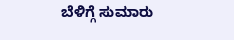ಬೆಳಿಗ್ಗೆ ಸುಮಾರು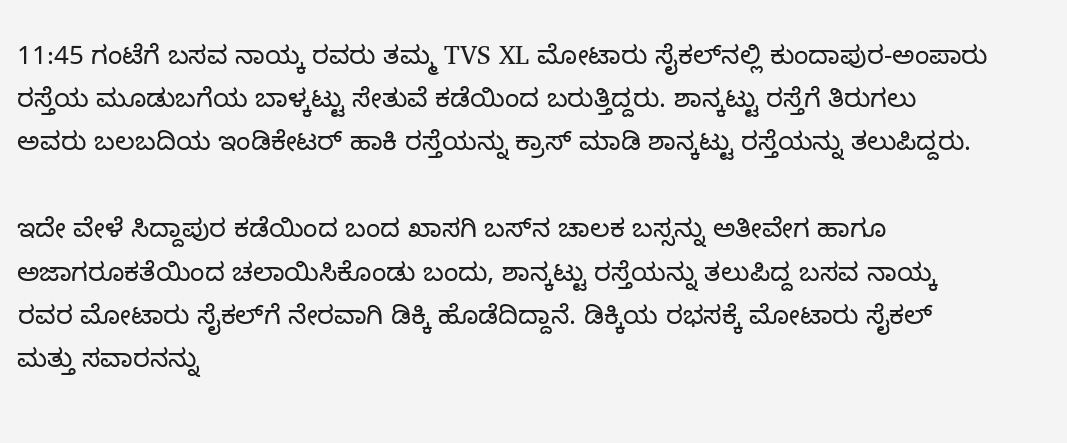11:45 ಗಂಟೆಗೆ ಬಸವ ನಾಯ್ಕ ರವರು ತಮ್ಮ TVS XL ಮೋಟಾರು ಸೈಕಲ್‌ನಲ್ಲಿ ಕುಂದಾಪುರ-ಅಂಪಾರು ರಸ್ತೆಯ ಮೂಡುಬಗೆಯ ಬಾಳ್ಕಟ್ಟು ಸೇತುವೆ ಕಡೆಯಿಂದ ಬರುತ್ತಿದ್ದರು. ಶಾನ್ಕಟ್ಟು ರಸ್ತೆಗೆ ತಿರುಗಲು ಅವರು ಬಲಬದಿಯ ಇಂಡಿಕೇಟರ್ ಹಾಕಿ ರಸ್ತೆಯನ್ನು ಕ್ರಾಸ್ ಮಾಡಿ ಶಾನ್ಕಟ್ಟು ರಸ್ತೆಯನ್ನು ತಲುಪಿದ್ದರು.

ಇದೇ ವೇಳೆ ಸಿದ್ದಾಪುರ ಕಡೆಯಿಂದ ಬಂದ ಖಾಸಗಿ ಬಸ್‌ನ ಚಾಲಕ ಬಸ್ಸನ್ನು ಅತೀವೇಗ ಹಾಗೂ ಅಜಾಗರೂಕತೆಯಿಂದ ಚಲಾಯಿಸಿಕೊಂಡು ಬಂದು, ಶಾನ್ಕಟ್ಟು ರಸ್ತೆಯನ್ನು ತಲುಪಿದ್ದ ಬಸವ ನಾಯ್ಕ ರವರ ಮೋಟಾರು ಸೈಕಲ್‌ಗೆ ನೇರವಾಗಿ ಡಿಕ್ಕಿ ಹೊಡೆದಿದ್ದಾನೆ. ಡಿಕ್ಕಿಯ ರಭಸಕ್ಕೆ ಮೋಟಾರು ಸೈಕಲ್ ಮತ್ತು ಸವಾರನನ್ನು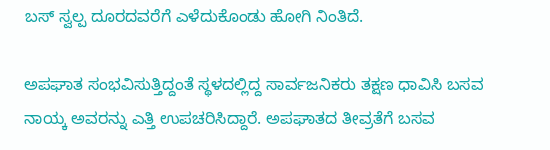ಬಸ್ ಸ್ವಲ್ಪ ದೂರದವರೆಗೆ ಎಳೆದುಕೊಂಡು ಹೋಗಿ ನಿಂತಿದೆ.

ಅಪಘಾತ ಸಂಭವಿಸುತ್ತಿದ್ದಂತೆ ಸ್ಥಳದಲ್ಲಿದ್ದ ಸಾರ್ವಜನಿಕರು ತಕ್ಷಣ ಧಾವಿಸಿ ಬಸವ ನಾಯ್ಕ ಅವರನ್ನು ಎತ್ತಿ ಉಪಚರಿಸಿದ್ದಾರೆ. ಅಪಘಾತದ ತೀವ್ರತೆಗೆ ಬಸವ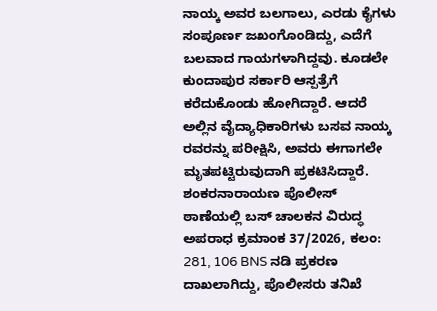ನಾಯ್ಕ ಅವರ ಬಲಗಾಲು, ಎರಡು ಕೈಗಳು ಸಂಪೂರ್ಣ ಜಖಂಗೊಂಡಿದ್ದು, ಎದೆಗೆ ಬಲವಾದ ಗಾಯಗಳಾಗಿದ್ದವು. ಕೂಡಲೇ ಕುಂದಾಪುರ ಸರ್ಕಾರಿ ಆಸ್ಪತ್ರೆಗೆ ಕರೆದುಕೊಂಡು ಹೋಗಿದ್ದಾರೆ. ಆದರೆ ಅಲ್ಲಿನ ವೈದ್ಯಾಧಿಕಾರಿಗಳು ಬಸವ ನಾಯ್ಕ ರವರನ್ನು ಪರೀಕ್ಷಿಸಿ, ಅವರು ಈಗಾಗಲೇ ಮೃತಪಟ್ಟಿರುವುದಾಗಿ ಪ್ರಕಟಿಸಿದ್ದಾರೆ. ಶಂಕರನಾರಾಯಣ ಪೊಲೀಸ್ ಠಾಣೆಯಲ್ಲಿ ಬಸ್ ಚಾಲಕನ ವಿರುದ್ಧ ಅಪರಾಧ ಕ್ರಮಾಂಕ 37/2026, ಕಲಂ: 281, 106 BNS ನಡಿ ಪ್ರಕರಣ ದಾಖಲಾಗಿದ್ದು, ಪೊಲೀಸರು ತನಿಖೆ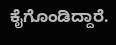ಕೈಗೊಂಡಿದ್ದಾರೆ.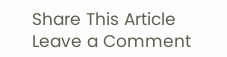Share This Article
Leave a Comment